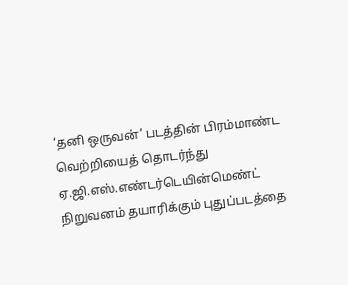‘தனி ஒருவன்’ படத்தின் பிரம்மாண்ட வெற்றியைத் தொடர்ந்து ஏ.ஜி.எஸ்.எண்டர்டெயின்மெண்ட் நிறுவனம் தயாரிக்கும் புதுப்படத்தை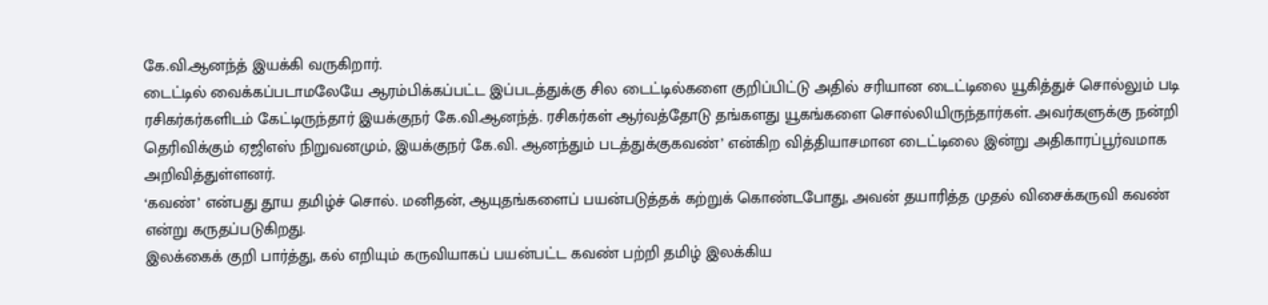கே.வி.ஆனந்த் இயக்கி வருகிறார்.
டைட்டில் வைக்கப்படாமலேயே ஆரம்பிக்கப்பட்ட இப்படத்துக்கு சில டைட்டில்களை குறிப்பிட்டு அதில் சரியான டைட்டிலை யூகித்துச் சொல்லும் படி ரசிகர்கர்களிடம் கேட்டிருந்தார் இயக்குநர் கே.வி.ஆனந்த். ரசிகர்கள் ஆர்வத்தோடு தங்களது யூகங்களை சொல்லியிருந்தார்கள். அவர்களுக்கு நன்றி தெரிவிக்கும் ஏஜிஎஸ் நிறுவனமும், இயக்குநர் கே.வி. ஆனந்தும் படத்துக்குகவண்’ என்கிற வித்தியாசமான டைட்டிலை இன்று அதிகாரப்பூர்வமாக அறிவித்துள்ளனர்.
‘கவண்’ என்பது தூய தமிழ்ச் சொல். மனிதன், ஆயுதங்களைப் பயன்படுத்தக் கற்றுக் கொண்டபோது, அவன் தயாரித்த முதல் விசைக்கருவி கவண் என்று கருதப்படுகிறது.
இலக்கைக் குறி பார்த்து, கல் எறியும் கருவியாகப் பயன்பட்ட கவண் பற்றி தமிழ் இலக்கிய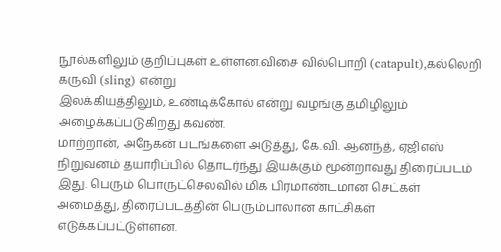நூல்களிலும் குறிப்புகள் உள்ளன.விசை வில்பொறி (catapult),கல்லெறி கருவி (sling) என்று
இலக்கியத்திலும், உண்டிக்கோல் என்று வழங்கு தமிழிலும் அழைக்கப்படுகிறது கவண்.
மாற்றான், அநேகன் படங்களை அடுத்து, கே.வி. ஆனந்த், ஏஜிஎஸ் நிறுவனம் தயாரிப்பில் தொடர்ந்து இயக்கும் மூன்றாவது திரைப்படம் இது. பெரும் பொருட்செலவில் மிக பிரமாண்டமான செட்கள் அமைத்து, திரைப்படத்தின் பெரும்பாலான காட்சிகள் எடுக்கப்பட்டுள்ளன.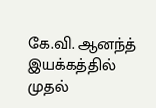கே.வி. ஆனந்த் இயக்கத்தில் முதல்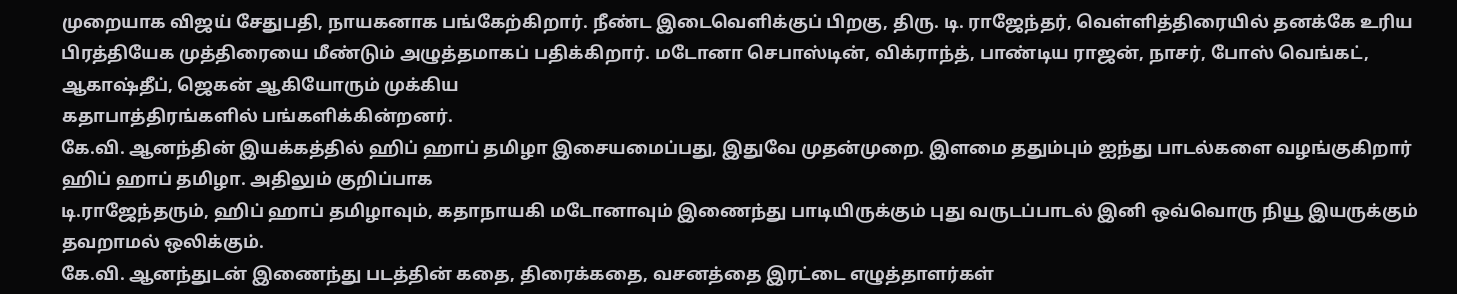முறையாக விஜய் சேதுபதி, நாயகனாக பங்கேற்கிறார். நீண்ட இடைவெளிக்குப் பிறகு, திரு. டி. ராஜேந்தர், வெள்ளித்திரையில் தனக்கே உரிய
பிரத்தியேக முத்திரையை மீண்டும் அழுத்தமாகப் பதிக்கிறார். மடோனா செபாஸ்டின், விக்ராந்த், பாண்டிய ராஜன், நாசர், போஸ் வெங்கட், ஆகாஷ்தீப், ஜெகன் ஆகியோரும் முக்கிய
கதாபாத்திரங்களில் பங்களிக்கின்றனர்.
கே.வி. ஆனந்தின் இயக்கத்தில் ஹிப் ஹாப் தமிழா இசையமைப்பது, இதுவே முதன்முறை. இளமை ததும்பும் ஐந்து பாடல்களை வழங்குகிறார் ஹிப் ஹாப் தமிழா. அதிலும் குறிப்பாக
டி.ராஜேந்தரும், ஹிப் ஹாப் தமிழாவும், கதாநாயகி மடோனாவும் இணைந்து பாடியிருக்கும் புது வருடப்பாடல் இனி ஒவ்வொரு நியூ இயருக்கும் தவறாமல் ஒலிக்கும்.
கே.வி. ஆனந்துடன் இணைந்து படத்தின் கதை, திரைக்கதை, வசனத்தை இரட்டை எழுத்தாளர்கள்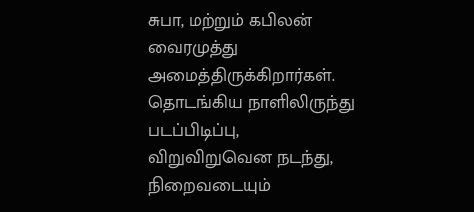சுபா, மற்றும் கபிலன் வைரமுத்து அமைத்திருக்கிறார்கள். தொடங்கிய நாளிலிருந்து படப்பிடிப்பு, விறுவிறுவென நடந்து, நிறைவடையும்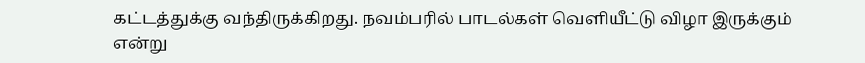கட்டத்துக்கு வந்திருக்கிறது. நவம்பரில் பாடல்கள் வெளியீட்டு விழா இருக்கும் என்று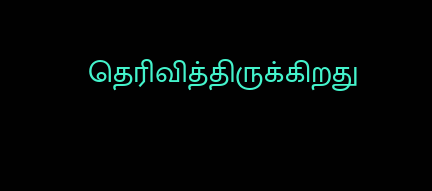தெரிவித்திருக்கிறது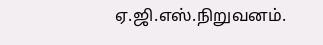ஏ.ஜி.எஸ்.நிறுவனம்.